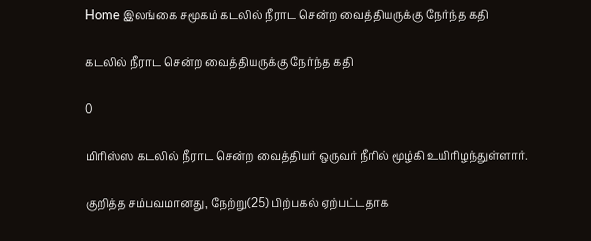Home இலங்கை சமூகம் கடலில் நீராட சென்ற வைத்தியருக்கு நேர்ந்த கதி

கடலில் நீராட சென்ற வைத்தியருக்கு நேர்ந்த கதி

0

மிரிஸ்ஸ கடலில் நீராட சென்ற வைத்தியர் ஒருவர் நீரில் மூழ்கி உயிரிழந்துள்ளார்.

குறித்த சம்பவமானது, நேற்று(25) பிற்பகல் ஏற்பட்டதாக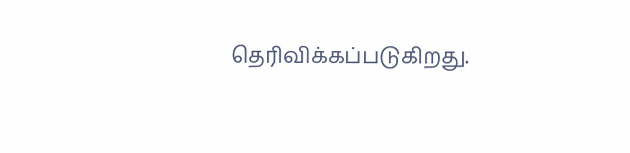தெரிவிக்கப்படுகிறது.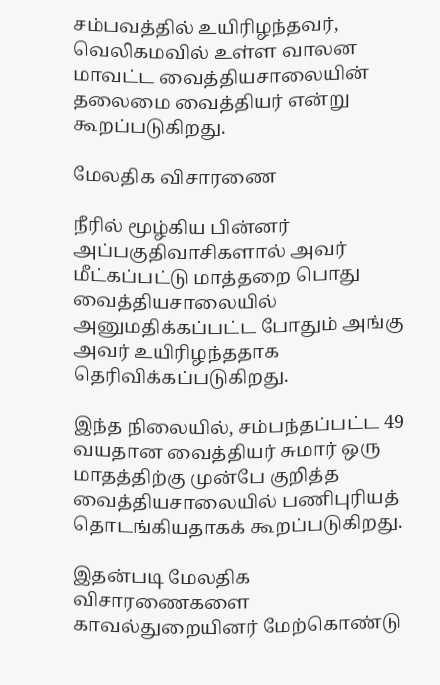சம்பவத்தில் உயிரிழந்தவர், வெலிகமவில் உள்ள வாலன மாவட்ட வைத்தியசாலையின் தலைமை வைத்தியர் என்று கூறப்படுகிறது.

மேலதிக விசாரணை

நீரில் மூழ்கிய பின்னர் அப்பகுதிவாசிகளால் அவர் மீட்கப்பட்டு மாத்தறை பொது வைத்தியசாலையில் அனுமதிக்கப்பட்ட போதும் அங்கு அவர் உயிரிழந்ததாக தெரிவிக்கப்படுகிறது.

இந்த நிலையில், சம்பந்தப்பட்ட 49 வயதான வைத்தியர் சுமார் ஒரு மாதத்திற்கு முன்பே குறித்த வைத்தியசாலையில் பணிபுரியத் தொடங்கியதாகக் கூறப்படுகிறது.

இதன்படி மேலதிக விசாரணைகளை காவல்துறையினர் மேற்கொண்டு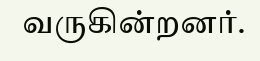வருகின்றனர்.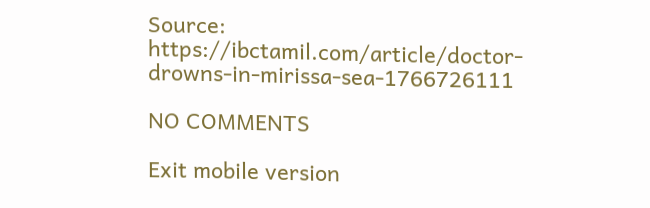Source: https://ibctamil.com/article/doctor-drowns-in-mirissa-sea-1766726111

NO COMMENTS

Exit mobile version